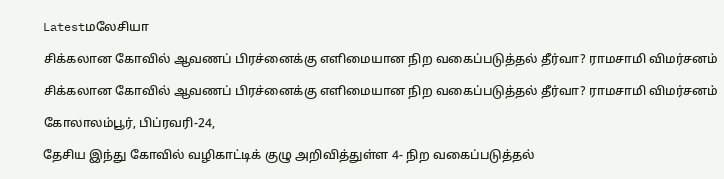Latestமலேசியா

சிக்கலான கோவில் ஆவணப் பிரச்னைக்கு எளிமையான நிற வகைப்படுத்தல் தீர்வா? ராமசாமி விமர்சனம்

சிக்கலான கோவில் ஆவணப் பிரச்னைக்கு எளிமையான நிற வகைப்படுத்தல் தீர்வா? ராமசாமி விமர்சனம்

கோலாலம்பூர், பிப்ரவரி-24,

தேசிய இந்து கோவில் வழிகாட்டிக் குழு அறிவித்துள்ள 4- நிற வகைப்படுத்தல்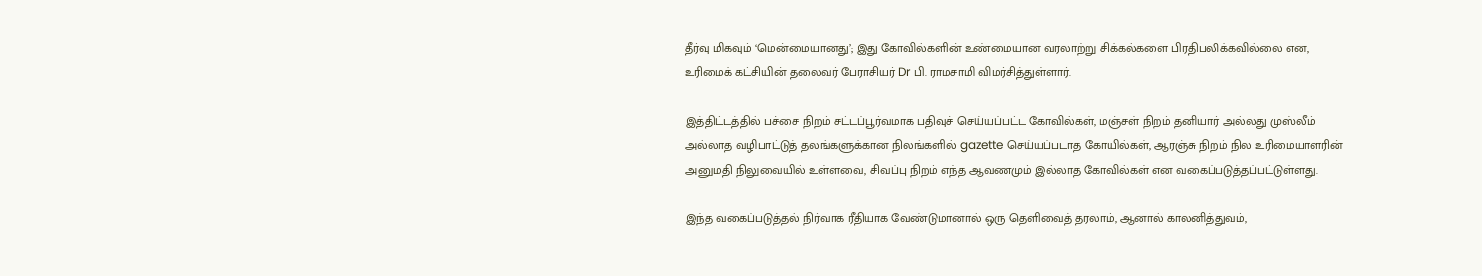தீர்வு மிகவும் ‘மென்மையானது’; இது கோவில்களின் உண்மையான வரலாற்று சிக்கல்களை பிரதிபலிக்கவில்லை என, உரிமைக் கட்சியின் தலைவர் பேராசியர் Dr பி. ராமசாமி விமர்சித்துள்ளார்.

இத்திட்டத்தில் பச்சை நிறம் சட்டப்பூர்வமாக பதிவுச் செய்யப்பட்ட கோவில்கள், மஞ்சள் நிறம் தனியார் அல்லது முஸ்லீம் அல்லாத வழிபாட்டுத் தலங்களுக்கான நிலங்களில் gazette செய்யப்படாத கோயில்கள், ஆரஞ்சு நிறம் நில உரிமையாளரின் அனுமதி நிலுவையில் உள்ளவை, சிவப்பு நிறம் எந்த ஆவணமும் இல்லாத கோவில்கள் என வகைப்படுத்தப்பட்டுள்ளது.

இந்த வகைப்படுத்தல் நிர்வாக ரீதியாக வேண்டுமானால் ஒரு தெளிவைத் தரலாம், ஆனால் காலனித்துவம்,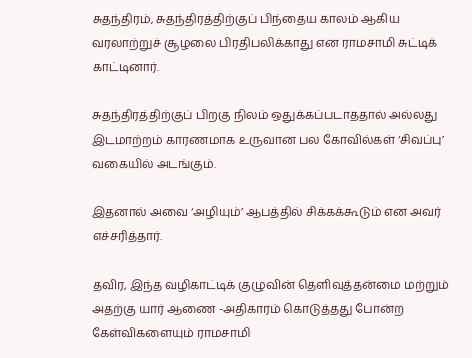சுதந்திரம், சுதந்திரத்திற்குப் பிந்தைய காலம் ஆகிய வரலாற்றுச் சூழலை பிரதிபலிக்காது என ராமசாமி சுட்டிக் காட்டினார்.

சுதந்திரத்திற்குப் பிறகு நிலம் ஒதுக்கப்படாததால் அல்லது இடமாற்றம் காரணமாக உருவான பல கோவில்கள் ‘சிவப்பு’ வகையில் அடங்கும்.

இதனால் அவை ‘அழியும்’ ஆபத்தில் சிக்கக்கூடும் என அவர் எச்சரித்தார்.

தவிர, இந்த வழிகாட்டிக் குழுவின் தெளிவுத்தன்மை மற்றும் அதற்கு யார் ஆணை -அதிகாரம் கொடுத்தது போன்ற கேள்விகளையும் ராமசாமி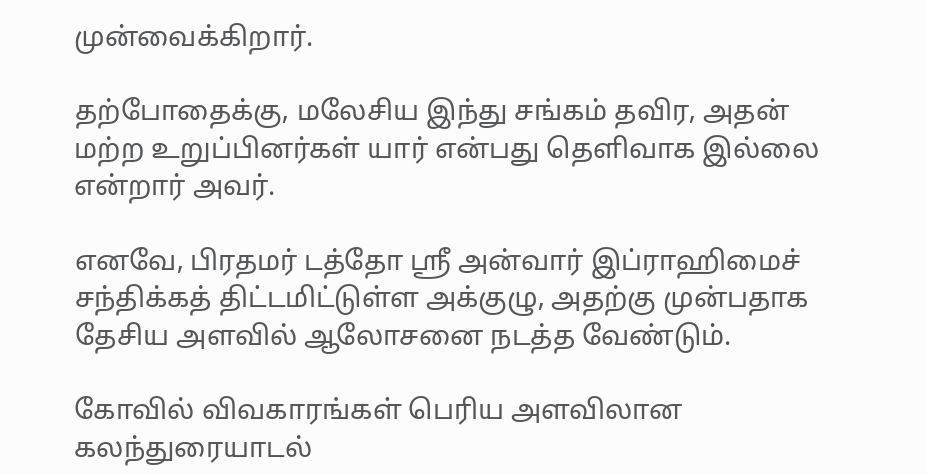முன்வைக்கிறார்.

தற்போதைக்கு, மலேசிய இந்து சங்கம் தவிர, அதன் மற்ற உறுப்பினர்கள் யார் என்பது தெளிவாக இல்லை என்றார் அவர்.

எனவே, பிரதமர் டத்தோ ஸ்ரீ அன்வார் இப்ராஹிமைச் சந்திக்கத் திட்டமிட்டுள்ள அக்குழு, அதற்கு முன்பதாக தேசிய அளவில் ஆலோசனை நடத்த வேண்டும்.

கோவில் விவகாரங்கள் பெரிய அளவிலான கலந்துரையாடல்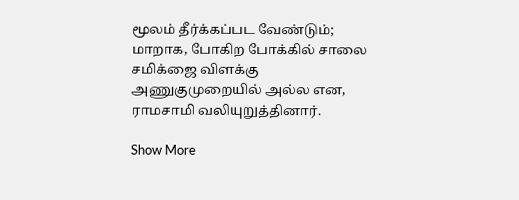மூலம் தீர்க்கப்பட வேண்டும்; மாறாக, போகிற போக்கில் சாலை சமிக்ஜை விளக்கு அணுகுமுறையில் அல்ல என, ராமசாமி வலியுறுத்தினார்.

Show More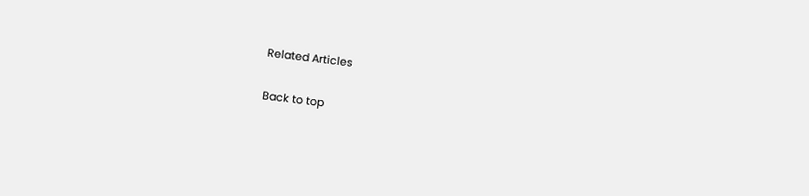Related Articles

Back to top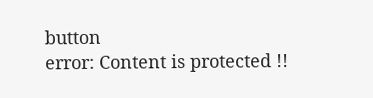button
error: Content is protected !!